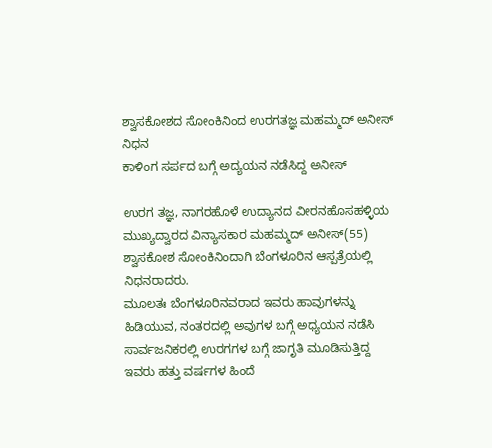ಶ್ವಾಸಕೋಶದ ಸೋಂಕಿನಿಂದ ಉರಗತಜ್ಞ ಮಹಮ್ಮದ್ ಅನೀಸ್ ನಿಧನ
ಕಾಳಿಂಗ ಸರ್ಪದ ಬಗ್ಗೆ ಅದ್ಯಯನ ನಡೆಸಿದ್ದ ಅನೀಸ್

ಉರಗ ತಜ್ಞ, ನಾಗರಹೊಳೆ ಉದ್ಯಾನದ ವೀರನಹೊಸಹಳ್ಳಿಯ ಮುಖ್ಯದ್ವಾರದ ವಿನ್ಯಾಸಕಾರ ಮಹಮ್ಮದ್ ಅನೀಸ್(55) ಶ್ವಾಸಕೋಶ ಸೋಂಕಿನಿಂದಾಗಿ ಬೆಂಗಳೂರಿನ ಆಸ್ಪತ್ರೆಯಲ್ಲಿ ನಿಧನರಾದರು.
ಮೂಲತಃ ಬೆಂಗಳೂರಿನವರಾದ ಇವರು ಹಾವುಗಳನ್ನು ಹಿಡಿಯುವ, ನಂತರದಲ್ಲಿ ಅವುಗಳ ಬಗ್ಗೆ ಅಧ್ಯಯನ ನಡೆಸಿ ಸಾರ್ವಜನಿಕರಲ್ಲಿ ಉರಗಗಳ ಬಗ್ಗೆ ಜಾಗೃತಿ ಮೂಡಿಸುತ್ತಿದ್ದ ಇವರು ಹತ್ತು ವರ್ಷಗಳ ಹಿಂದೆ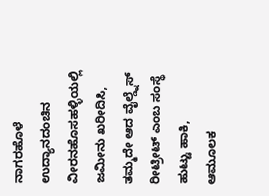ನಾಗರಹೊಳೆ ಉದ್ಯಾನದಂಚಿನ ವೀರನಹೊಸಹಳ್ಳಿಯಲ್ಲಿ ಜಮೀನು ಖರೀದಿಸಿ, ತಮ್ಮದೇ ಆದ ವೈಲ್ಡ್ನೆಸ್ ರೀಟ್ರೀಟ್ ಎಂಬ ಸಂಸ್ಥೆ ಹುಟ್ಟು ಹಾಕಿ, ಆಮೂಲಕ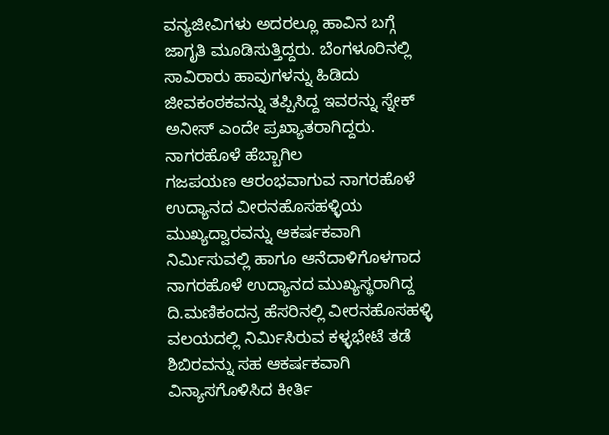ವನ್ಯಜೀವಿಗಳು ಅದರಲ್ಲೂ ಹಾವಿನ ಬಗ್ಗೆ ಜಾಗೃತಿ ಮೂಡಿಸುತ್ತಿದ್ದರು. ಬೆಂಗಳೂರಿನಲ್ಲಿ ಸಾವಿರಾರು ಹಾವುಗಳನ್ನು ಹಿಡಿದು ಜೀವಕಂಠಕವನ್ನು ತಪ್ಪಿಸಿದ್ದ ಇವರನ್ನು ಸ್ನೇಕ್ ಅನೀಸ್ ಎಂದೇ ಪ್ರಖ್ಯಾತರಾಗಿದ್ದರು.
ನಾಗರಹೊಳೆ ಹೆಬ್ಬಾಗಿಲ
ಗಜಪಯಣ ಆರಂಭವಾಗುವ ನಾಗರಹೊಳೆ ಉದ್ಯಾನದ ವೀರನಹೊಸಹಳ್ಳಿಯ ಮುಖ್ಯದ್ವಾರವನ್ನು ಆಕರ್ಷಕವಾಗಿ ನಿರ್ಮಿಸುವಲ್ಲಿ ಹಾಗೂ ಆನೆದಾಳಿಗೊಳಗಾದ ನಾಗರಹೊಳೆ ಉದ್ಯಾನದ ಮುಖ್ಯಸ್ಥರಾಗಿದ್ದ ದಿ.ಮಣಿಕಂದನ್ರ ಹೆಸರಿನಲ್ಲಿ ವೀರನಹೊಸಹಳ್ಳಿ ವಲಯದಲ್ಲಿ ನಿರ್ಮಿಸಿರುವ ಕಳ್ಳಭೇಟೆ ತಡೆ ಶಿಬಿರವನ್ನು ಸಹ ಆಕರ್ಷಕವಾಗಿ ವಿನ್ಯಾಸಗೊಳಿಸಿದ ಕೀರ್ತಿ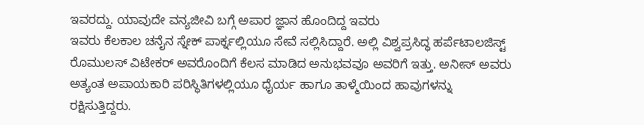ಇವರದ್ದು. ಯಾವುದೇ ವನ್ಯಜೀವಿ ಬಗ್ಗೆ ಅಪಾರ ಜ್ಞಾನ ಹೊಂದಿದ್ದ ಇವರು
ಇವರು ಕೆಲಕಾಲ ಚನೈನ ಸ್ನೇಕ್ ಪಾರ್ಕ್ನಲ್ಲಿಯೂ ಸೇವೆ ಸಲ್ಲಿಸಿದ್ದಾರೆ. ಅಲ್ಲಿ ವಿಶ್ವಪ್ರಸಿದ್ಧ ಹರ್ಪೆಟಾಲಜಿಸ್ಟ್ ರೊಮುಲಸ್ ವಿಟೇಕರ್ ಅವರೊಂದಿಗೆ ಕೆಲಸ ಮಾಡಿದ ಅನುಭವವೂ ಅವರಿಗೆ ಇತ್ತು. ಅನೀಸ್ ಅವರು ಅತ್ಯಂತ ಅಪಾಯಕಾರಿ ಪರಿಸ್ಥಿತಿಗಳಲ್ಲಿಯೂ ಧೈರ್ಯ ಹಾಗೂ ತಾಳ್ಮೆಯಿಂದ ಹಾವುಗಳನ್ನು ರಕ್ಷಿಸುತ್ತಿದ್ದರು.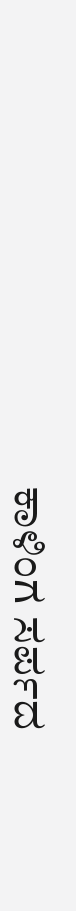ಕಾಳಿಂಗ ಸರ್ಪದ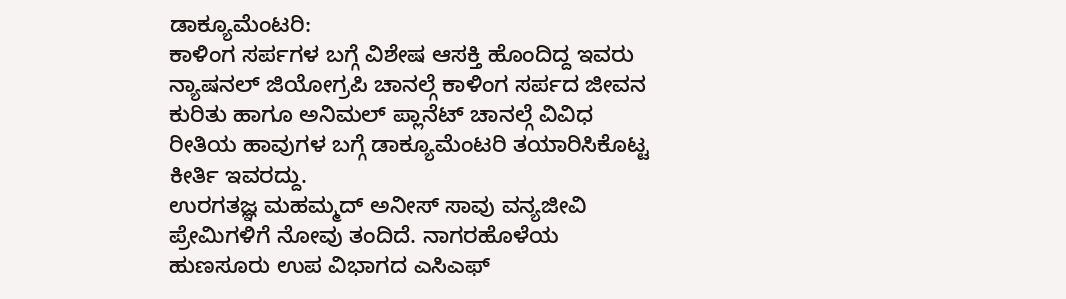ಡಾಕ್ಯೂಮೆಂಟರಿ:
ಕಾಳಿಂಗ ಸರ್ಪಗಳ ಬಗ್ಗೆ ವಿಶೇಷ ಆಸಕ್ತಿ ಹೊಂದಿದ್ದ ಇವರು ನ್ಯಾಷನಲ್ ಜಿಯೋಗ್ರಪಿ ಚಾನಲ್ಗೆ ಕಾಳಿಂಗ ಸರ್ಪದ ಜೀವನ ಕುರಿತು ಹಾಗೂ ಅನಿಮಲ್ ಪ್ಲಾನೆಟ್ ಚಾನಲ್ಗೆ ವಿವಿಧ ರೀತಿಯ ಹಾವುಗಳ ಬಗ್ಗೆ ಡಾಕ್ಯೂಮೆಂಟರಿ ತಯಾರಿಸಿಕೊಟ್ಟ ಕೀರ್ತಿ ಇವರದ್ದು.
ಉರಗತಜ್ಞ ಮಹಮ್ಮದ್ ಅನೀಸ್ ಸಾವು ವನ್ಯಜೀವಿ ಪ್ರೇಮಿಗಳಿಗೆ ನೋವು ತಂದಿದೆ. ನಾಗರಹೊಳೆಯ ಹುಣಸೂರು ಉಪ ವಿಭಾಗದ ಎಸಿಎಫ್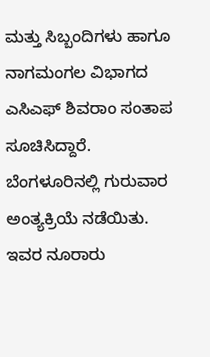ಮತ್ತು ಸಿಬ್ಬಂದಿಗಳು ಹಾಗೂ ನಾಗಮಂಗಲ ವಿಭಾಗದ ಎಸಿಎಫ್ ಶಿವರಾಂ ಸಂತಾಪ ಸೂಚಿಸಿದ್ದಾರೆ.
ಬೆಂಗಳೂರಿನಲ್ಲಿ ಗುರುವಾರ ಅಂತ್ಯಕ್ರಿಯೆ ನಡೆಯಿತು. ಇವರ ನೂರಾರು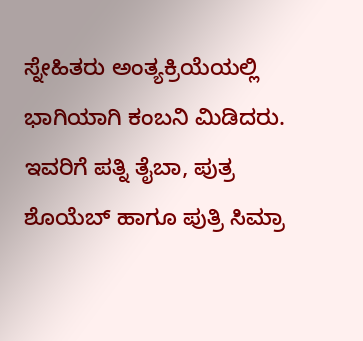ಸ್ನೇಹಿತರು ಅಂತ್ಯಕ್ರಿಯೆಯಲ್ಲಿ ಭಾಗಿಯಾಗಿ ಕಂಬನಿ ಮಿಡಿದರು. ಇವರಿಗೆ ಪತ್ನಿ ತೈಬಾ, ಪುತ್ರ ಶೊಯೆಬ್ ಹಾಗೂ ಪುತ್ರಿ ಸಿಮ್ರಾ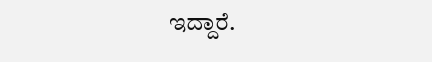ಇದ್ದಾರೆ.